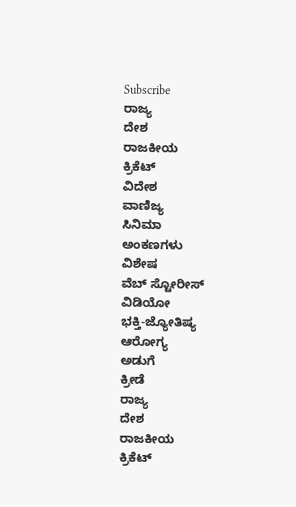Subscribe
ರಾಜ್ಯ
ದೇಶ
ರಾಜಕೀಯ
ಕ್ರಿಕೆಟ್
ವಿದೇಶ
ವಾಣಿಜ್ಯ
ಸಿನಿಮಾ
ಅಂಕಣಗಳು
ವಿಶೇಷ
ವೆಬ್ ಸ್ಟೋರೀಸ್
ವಿಡಿಯೋ
ಭಕ್ತಿ-ಜ್ಯೋತಿಷ್ಯ
ಆರೋಗ್ಯ
ಅಡುಗೆ
ಕ್ರೀಡೆ
ರಾಜ್ಯ
ದೇಶ
ರಾಜಕೀಯ
ಕ್ರಿಕೆಟ್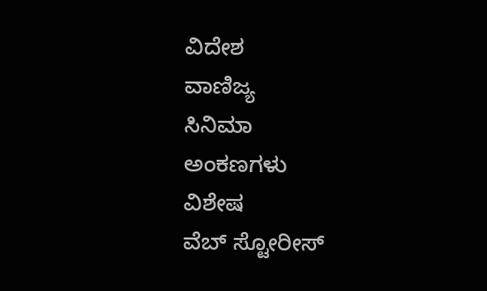ವಿದೇಶ
ವಾಣಿಜ್ಯ
ಸಿನಿಮಾ
ಅಂಕಣಗಳು
ವಿಶೇಷ
ವೆಬ್ ಸ್ಟೋರೀಸ್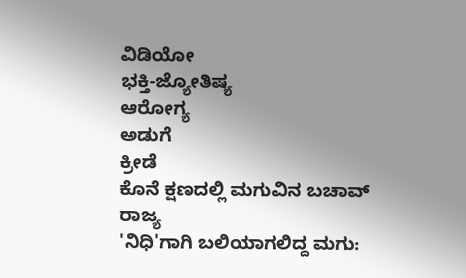ವಿಡಿಯೋ
ಭಕ್ತಿ-ಜ್ಯೋತಿಷ್ಯ
ಆರೋಗ್ಯ
ಅಡುಗೆ
ಕ್ರೀಡೆ
ಕೊನೆ ಕ್ಷಣದಲ್ಲಿ ಮಗುವಿನ ಬಚಾವ್
ರಾಜ್ಯ
'ನಿಧಿ'ಗಾಗಿ ಬಲಿಯಾಗಲಿದ್ದ ಮಗು: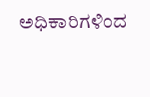ಅಧಿಕಾರಿಗಳಿಂದ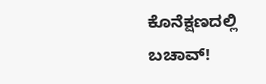ಕೊನೆಕ್ಷಣದಲ್ಲಿ ಬಚಾವ್!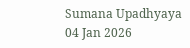Sumana Upadhyaya
04 Jan 2026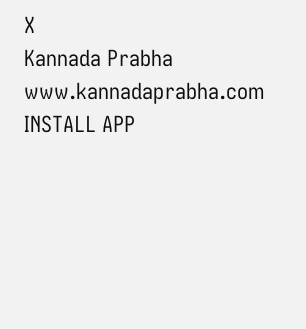X
Kannada Prabha
www.kannadaprabha.com
INSTALL APP